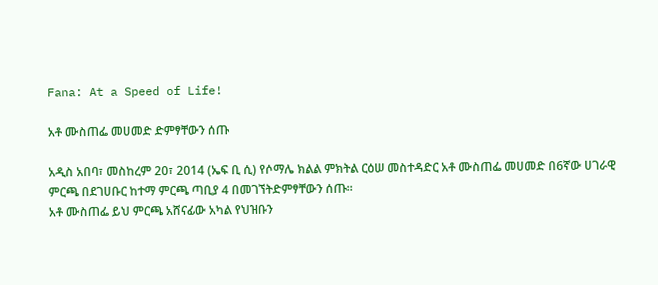Fana: At a Speed of Life!

አቶ ሙስጠፌ መሀመድ ድምፃቸውን ሰጡ

አዲስ አበባ፣ መስከረም 20፣ 2014 (ኤፍ ቢ ሲ) የሶማሌ ክልል ምክትል ርዕሠ መስተዳድር አቶ ሙስጠፌ መሀመድ በ6ኛው ሀገራዊ ምርጫ በደገሀቡር ከተማ ምርጫ ጣቢያ 4 በመገኘትድምፃቸውን ሰጡ።
አቶ ሙስጠፌ ይህ ምርጫ አሸናፊው አካል የህዝቡን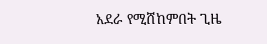አደራ የሚሸከምበት ጊዜ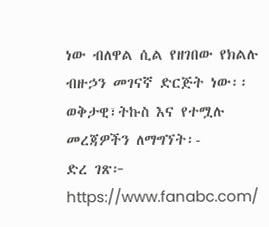ነው ብለዋል ሲል የዘገበው የክልሉ ብዙኃን መገናኛ ድርጅት ነው፡፡
ወቅታዊ፣ትኩስ እና የተሟሉ መረጃዎችን ለማግኘት፡-
ድረ ገጽ፦ https://www.fanabc.com/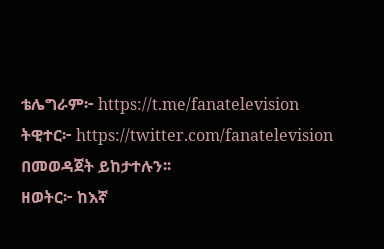ቴሌግራም፦ https://t.me/fanatelevision
ትዊተር፦ https://twitter.com/fanatelevision በመወዳጀት ይከታተሉን፡፡
ዘወትር፦ ከእኛ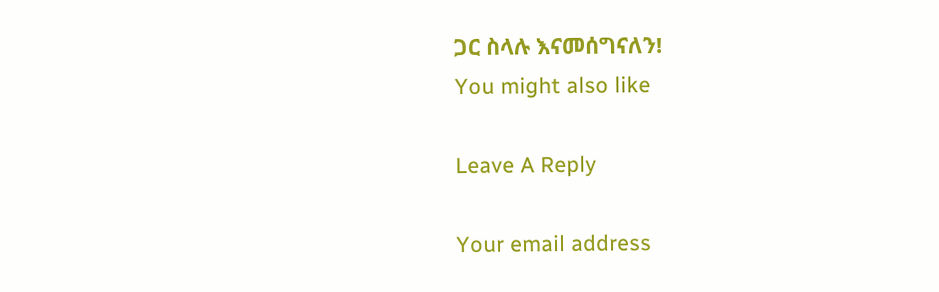ጋር ስላሉ እናመሰግናለን!
You might also like

Leave A Reply

Your email address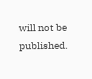will not be published.